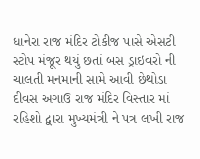ધાનેરા રાજ મંદિર ટોકીજ પાસે એસટી સ્ટોપ મંજૂર થયું છતાં બસ ડ્રાઇવરો ની ચાલતી મનમાની સામે આવી છેથોડા દીવસ અગાઉ રાજ મંદિર વિસ્તાર માં રહિશો દ્વારા મુખ્યમંત્રી ને પત્ર લખી રાજ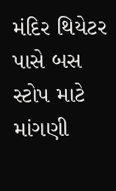મંદિર થિયેટર પાસે બસ સ્ટોપ માટે માંગણી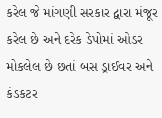કરેલ જે માંગણી સરકાર દ્વારા મંજૂર કરેલ છે અને દરેક ડેપોમાં ઓડર મોકલેલ છે છતાં બસ ડ્રાઈવર અને કંડકટર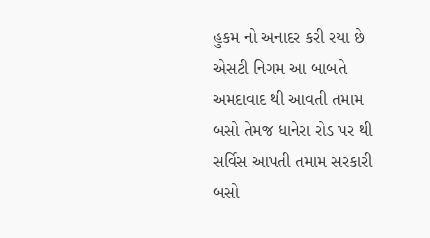હુકમ નો અનાદર કરી રયા છે એસટી નિગમ આ બાબતે અમદાવાદ થી આવતી તમામ બસો તેમજ ધાનેરા રોડ પર થી સર્વિસ આપતી તમામ સરકારી બસો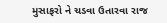મુસાફરો ને ચડવા ઉતારવા રાજ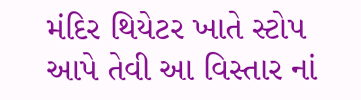મંદિર થિયેટર ખાતે સ્ટોપ આપે તેવી આ વિસ્તાર નાં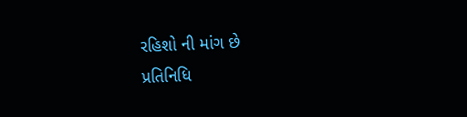રહિશો ની માંગ છે
પ્રતિનિધિ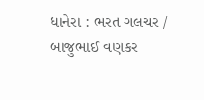ધાનેરા : ભરત ગલચર / બાજુભાઈ વણકર